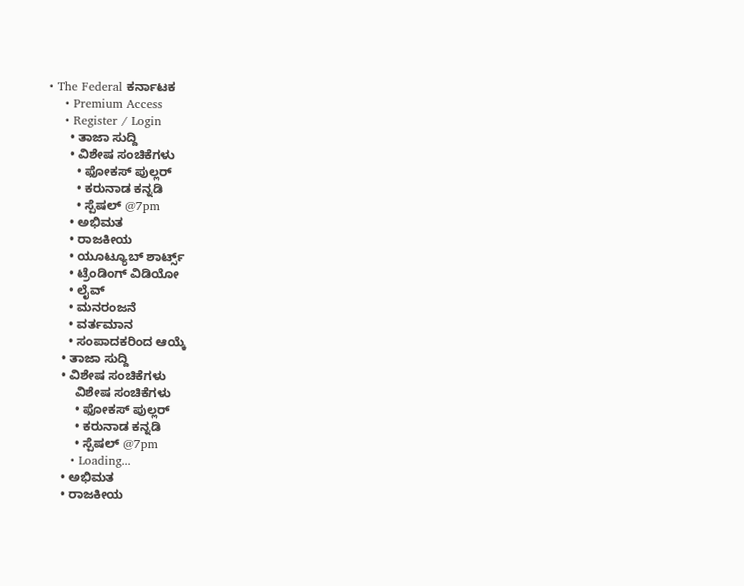• The Federal ಕರ್ನಾಟಕ
    • Premium Access
    • Register / Login
      • ತಾಜಾ ಸುದ್ದಿ
      • ವಿಶೇಷ ಸಂಚಿಕೆಗಳು
        • ಫೋಕಸ್‌ ಪುಲ್ಲರ್‌
        • ಕರುನಾಡ ಕನ್ನಡಿ
        • ಸ್ಪೆಷಲ್‌ @7pm
      • ಅಭಿಮತ
      • ರಾಜಕೀಯ
      • ಯೂಟ್ಯೂಬ್‌ ಶಾರ್ಟ್ಸ್‌
      • ಟ್ರೆಂಡಿಂಗ್‌ ವಿಡಿಯೋ
      • ಲೈವ್‌
      • ಮನರಂಜನೆ
      • ವರ್ತಮಾನ
      • ಸಂಪಾದಕರಿಂದ ಆಯ್ಕೆ
    • ತಾಜಾ ಸುದ್ದಿ
    • ವಿಶೇಷ ಸಂಚಿಕೆಗಳು
        ವಿಶೇಷ ಸಂಚಿಕೆಗಳು
        • ಫೋಕಸ್‌ ಪುಲ್ಲರ್‌
        • ಕರುನಾಡ ಕನ್ನಡಿ
        • ಸ್ಪೆಷಲ್‌ @7pm
      • Loading...
    • ಅಭಿಮತ
    • ರಾಜಕೀಯ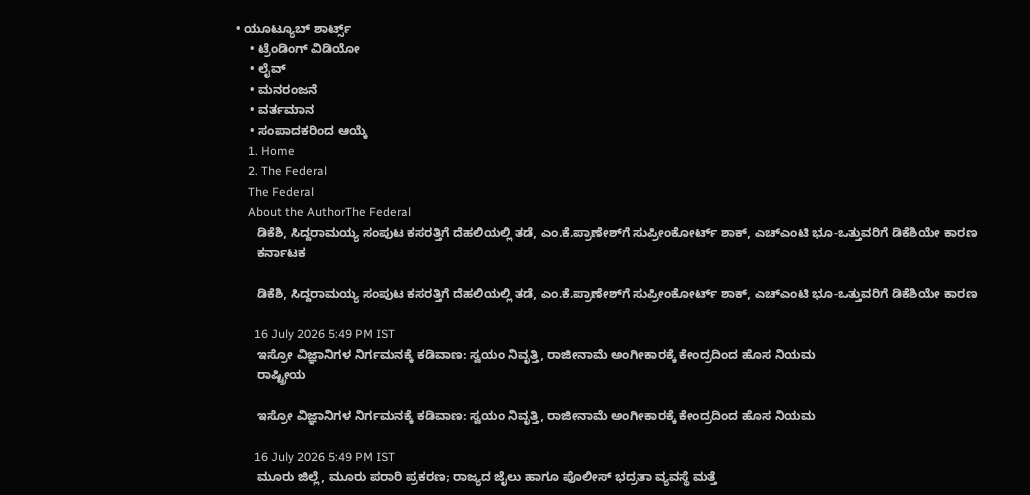• ಯೂಟ್ಯೂಬ್‌ ಶಾರ್ಟ್ಸ್‌
    • ಟ್ರೆಂಡಿಂಗ್‌ ವಿಡಿಯೋ
    • ಲೈವ್‌
    • ಮನರಂಜನೆ
    • ವರ್ತಮಾನ
    • ಸಂಪಾದಕರಿಂದ ಆಯ್ಕೆ
    1. Home
    2. The Federal
    The Federal
    About the AuthorThe Federal
      ಡಿಕೆಶಿ, ಸಿದ್ದರಾಮಯ್ಯ ಸಂಪುಟ ಕಸರತ್ತಿಗೆ ದೆಹಲಿಯಲ್ಲಿ ತಡೆ, ಎಂ.ಕೆ.ಪ್ರಾಣೇಶ್‌ಗೆ ಸುಪ್ರೀಂಕೋರ್ಟ್‌ ಶಾಕ್‌, ಎಚ್‌ಎಂಟಿ ಭೂ-ಒತ್ತುವರಿಗೆ ಡಿಕೆಶಿಯೇ ಕಾರಣ
      ಕರ್ನಾಟಕ

      ಡಿಕೆಶಿ, ಸಿದ್ದರಾಮಯ್ಯ ಸಂಪುಟ ಕಸರತ್ತಿಗೆ ದೆಹಲಿಯಲ್ಲಿ ತಡೆ, ಎಂ.ಕೆ.ಪ್ರಾಣೇಶ್‌ಗೆ ಸುಪ್ರೀಂಕೋರ್ಟ್‌ ಶಾಕ್‌, ಎಚ್‌ಎಂಟಿ ಭೂ-ಒತ್ತುವರಿಗೆ ಡಿಕೆಶಿಯೇ ಕಾರಣ

      16 July 2026 5:49 PM IST
      ಇಸ್ರೋ ವಿಜ್ಞಾನಿಗಳ ನಿರ್ಗಮನಕ್ಕೆ ಕಡಿವಾಣ: ಸ್ವಯಂ ನಿವೃತ್ತಿ, ರಾಜೀನಾಮೆ ಅಂಗೀಕಾರಕ್ಕೆ ಕೇಂದ್ರದಿಂದ ಹೊಸ ನಿಯಮ
      ರಾಷ್ಟ್ರೀಯ

      ಇಸ್ರೋ ವಿಜ್ಞಾನಿಗಳ ನಿರ್ಗಮನಕ್ಕೆ ಕಡಿವಾಣ: ಸ್ವಯಂ ನಿವೃತ್ತಿ, ರಾಜೀನಾಮೆ ಅಂಗೀಕಾರಕ್ಕೆ ಕೇಂದ್ರದಿಂದ ಹೊಸ ನಿಯಮ

      16 July 2026 5:49 PM IST
      ಮೂರು ಜಿಲ್ಲೆ, ಮೂರು ಪರಾರಿ ಪ್ರಕರಣ; ರಾಜ್ಯದ ಜೈಲು ಹಾಗೂ ಪೊಲೀಸ್ ಭದ್ರತಾ ವ್ಯವಸ್ಥೆ ಮತ್ತೆ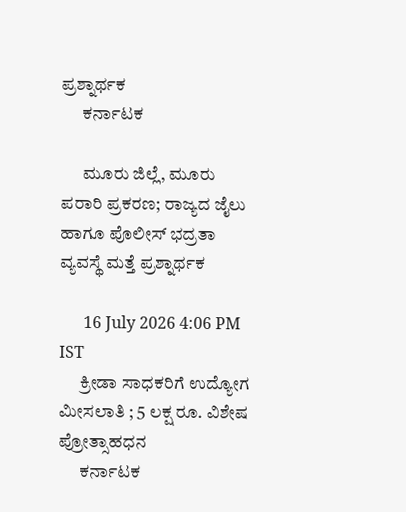ಪ್ರಶ್ನಾರ್ಥಕ
      ಕರ್ನಾಟಕ

      ಮೂರು ಜಿಲ್ಲೆ, ಮೂರು ಪರಾರಿ ಪ್ರಕರಣ; ರಾಜ್ಯದ ಜೈಲು ಹಾಗೂ ಪೊಲೀಸ್ ಭದ್ರತಾ ವ್ಯವಸ್ಥೆ ಮತ್ತೆ ಪ್ರಶ್ನಾರ್ಥಕ

      16 July 2026 4:06 PM IST
      ಕ್ರೀಡಾ ಸಾಧಕರಿಗೆ ಉದ್ಯೋಗ ಮೀಸಲಾತಿ ; 5 ಲಕ್ಷ ರೂ. ವಿಶೇಷ ಪ್ರೋತ್ಸಾಹಧನ
      ಕರ್ನಾಟಕ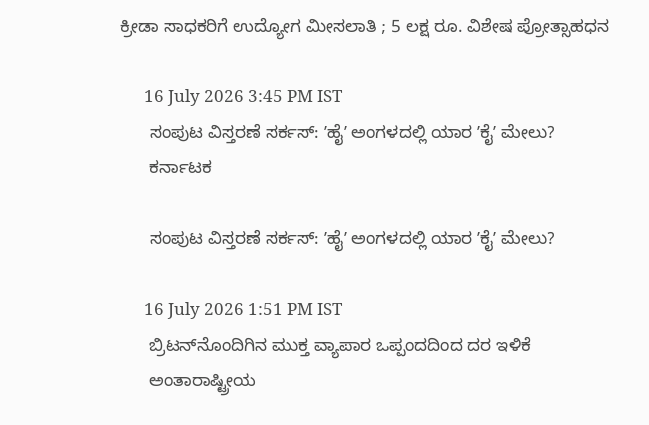ಕ್ರೀಡಾ ಸಾಧಕರಿಗೆ ಉದ್ಯೋಗ ಮೀಸಲಾತಿ ; 5 ಲಕ್ಷ ರೂ. ವಿಶೇಷ ಪ್ರೋತ್ಸಾಹಧನ

      16 July 2026 3:45 PM IST
      ಸಂಪುಟ ವಿಸ್ತರಣೆ ಸರ್ಕಸ್‌: ʼಹೈʼ ಅಂಗಳದಲ್ಲಿ ಯಾರ ʼಕೈʼ ಮೇಲು?
      ಕರ್ನಾಟಕ

      ಸಂಪುಟ ವಿಸ್ತರಣೆ ಸರ್ಕಸ್‌: ʼಹೈʼ ಅಂಗಳದಲ್ಲಿ ಯಾರ ʼಕೈʼ ಮೇಲು?

      16 July 2026 1:51 PM IST
      ಬ್ರಿಟನ್‌ನೊಂದಿಗಿನ ಮುಕ್ತ ವ್ಯಾಪಾರ ಒಪ್ಪಂದದಿಂದ ದರ ಇಳಿಕೆ
      ಅಂತಾರಾಷ್ಟ್ರೀಯ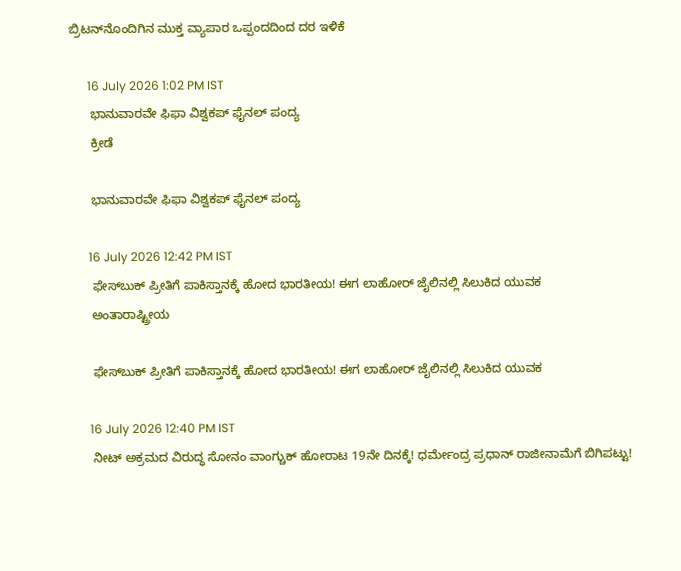ಬ್ರಿಟನ್‌ನೊಂದಿಗಿನ ಮುಕ್ತ ವ್ಯಾಪಾರ ಒಪ್ಪಂದದಿಂದ ದರ ಇಳಿಕೆ

      16 July 2026 1:02 PM IST
      ಭಾನುವಾರವೇ ಫಿಫಾ ವಿಶ್ವಕಪ್‌ ಫೈನಲ್‌ ಪಂದ್ಯ
      ಕ್ರೀಡೆ

      ಭಾನುವಾರವೇ ಫಿಫಾ ವಿಶ್ವಕಪ್‌ ಫೈನಲ್‌ ಪಂದ್ಯ

      16 July 2026 12:42 PM IST
      ಫೇಸ್‌ಬುಕ್ ಪ್ರೀತಿಗೆ ಪಾಕಿಸ್ತಾನಕ್ಕೆ ಹೋದ ಭಾರತೀಯ! ಈಗ ಲಾಹೋರ್ ಜೈಲಿನಲ್ಲಿ ಸಿಲುಕಿದ ಯುವಕ
      ಅಂತಾರಾಷ್ಟ್ರೀಯ

      ಫೇಸ್‌ಬುಕ್ ಪ್ರೀತಿಗೆ ಪಾಕಿಸ್ತಾನಕ್ಕೆ ಹೋದ ಭಾರತೀಯ! ಈಗ ಲಾಹೋರ್ ಜೈಲಿನಲ್ಲಿ ಸಿಲುಕಿದ ಯುವಕ

      16 July 2026 12:40 PM IST
      ನೀಟ್ ಅಕ್ರಮದ ವಿರುದ್ಧ ಸೋನಂ ವಾಂಗ್ಚುಕ್ ಹೋರಾಟ 19ನೇ ದಿನಕ್ಕೆ! ಧರ್ಮೇಂದ್ರ ಪ್ರಧಾನ್ ರಾಜೀನಾಮೆಗೆ ಬಿಗಿಪಟ್ಟು!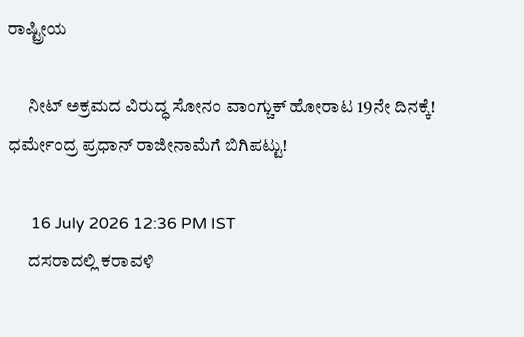ರಾಷ್ಟ್ರೀಯ

      ನೀಟ್ ಅಕ್ರಮದ ವಿರುದ್ಧ ಸೋನಂ ವಾಂಗ್ಚುಕ್ ಹೋರಾಟ 19ನೇ ದಿನಕ್ಕೆ! ಧರ್ಮೇಂದ್ರ ಪ್ರಧಾನ್ ರಾಜೀನಾಮೆಗೆ ಬಿಗಿಪಟ್ಟು!

      16 July 2026 12:36 PM IST
      ದಸರಾದಲ್ಲಿ ಕರಾವಳಿ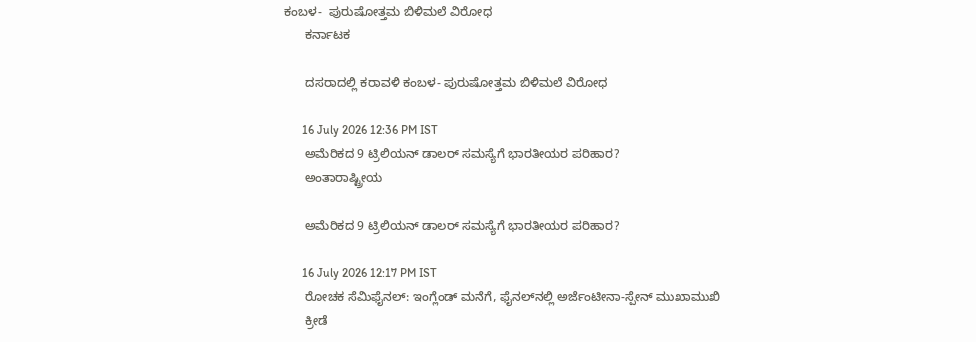ಕಂಬಳ-  ಪುರುಷೋತ್ತಮ ಬಿಳಿಮಲೆ ವಿರೋಧ
      ಕರ್ನಾಟಕ

      ದಸರಾದಲ್ಲಿ ಕರಾವಳಿ ಕಂಬಳ- ಪುರುಷೋತ್ತಮ ಬಿಳಿಮಲೆ ವಿರೋಧ

      16 July 2026 12:36 PM IST
      ಅಮೆರಿಕದ 9 ಟ್ರಿಲಿಯನ್ ಡಾಲರ್ ಸಮಸ್ಯೆಗೆ ಭಾರತೀಯರ ಪರಿಹಾರ?
      ಅಂತಾರಾಷ್ಟ್ರೀಯ

      ಅಮೆರಿಕದ 9 ಟ್ರಿಲಿಯನ್ ಡಾಲರ್ ಸಮಸ್ಯೆಗೆ ಭಾರತೀಯರ ಪರಿಹಾರ?

      16 July 2026 12:17 PM IST
      ರೋಚಕ ಸೆಮಿಫೈನಲ್: ಇಂಗ್ಲೆಂಡ್ ಮನೆಗೆ, ಫೈನಲ್‌ನಲ್ಲಿ ಅರ್ಜೆಂಟೀನಾ-ಸ್ಪೇನ್ ಮುಖಾಮುಖಿ
      ಕ್ರೀಡೆ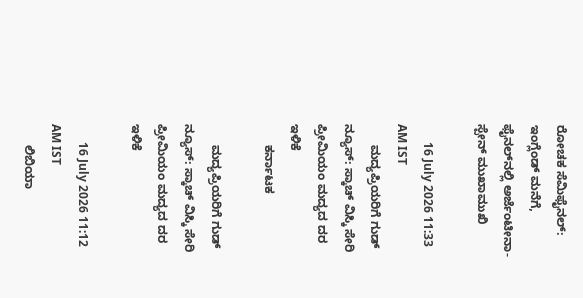ರೋಚಕ ಸೆಮಿಫೈನಲ್: ಇಂಗ್ಲೆಂಡ್ ಮನೆಗೆ, ಫೈನಲ್‌ನಲ್ಲಿ ಅರ್ಜೆಂಟೀನಾ-ಸ್ಪೇನ್ ಮುಖಾಮುಖಿ

      16 July 2026 11:33 AM IST
      ಮದ್ಯಪ್ರಿಯರಿಗೆ ಗುಡ್ ನ್ಯೂಸ್: ಸ್ಕಾಚ್ ವಿಸ್ಕಿ ಸೇರಿ ಪ್ರೀಮಿಯಂ ಮದ್ಯದ ದರ ಇಳಿಕೆ
      ಕರ್ನಾಟಕ

      ಮದ್ಯಪ್ರಿಯರಿಗೆ ಗುಡ್ ನ್ಯೂಸ್: ಸ್ಕಾಚ್ ವಿಸ್ಕಿ ಸೇರಿ ಪ್ರೀಮಿಯಂ ಮದ್ಯದ ದರ ಇಳಿಕೆ

      16 July 2026 11:12 AM IST
      ಲಿಬಿಯಾ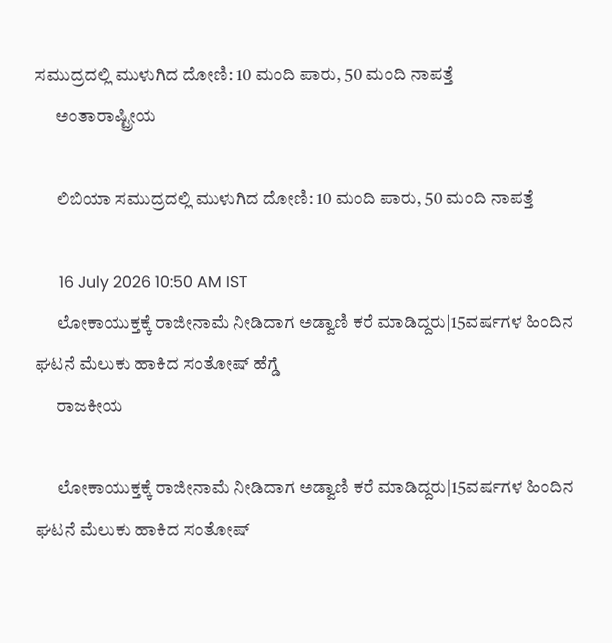ಸಮುದ್ರದಲ್ಲಿ ಮುಳುಗಿದ ದೋಣಿ: 10 ಮಂದಿ ಪಾರು, 50 ಮಂದಿ ನಾಪತ್ತೆ
      ಅಂತಾರಾಷ್ಟ್ರೀಯ

      ಲಿಬಿಯಾ ಸಮುದ್ರದಲ್ಲಿ ಮುಳುಗಿದ ದೋಣಿ: 10 ಮಂದಿ ಪಾರು, 50 ಮಂದಿ ನಾಪತ್ತೆ

      16 July 2026 10:50 AM IST
      ಲೋಕಾಯುಕ್ತಕ್ಕೆ ರಾಜೀನಾಮೆ ನೀಡಿದಾಗ ಅಡ್ವಾಣಿ ಕರೆ ಮಾಡಿದ್ದರು|15ವರ್ಷಗಳ ಹಿಂದಿನ ಘಟನೆ ಮೆಲುಕು ಹಾಕಿದ ಸಂತೋಷ್ ಹೆಗ್ಡೆ
      ರಾಜಕೀಯ

      ಲೋಕಾಯುಕ್ತಕ್ಕೆ ರಾಜೀನಾಮೆ ನೀಡಿದಾಗ ಅಡ್ವಾಣಿ ಕರೆ ಮಾಡಿದ್ದರು|15ವರ್ಷಗಳ ಹಿಂದಿನ ಘಟನೆ ಮೆಲುಕು ಹಾಕಿದ ಸಂತೋಷ್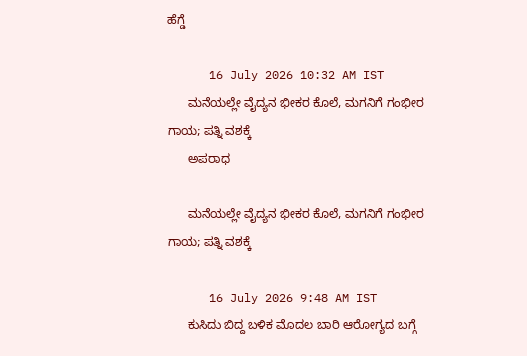ಹೆಗ್ಡೆ

      16 July 2026 10:32 AM IST
      ಮನೆಯಲ್ಲೇ ವೈದ್ಯನ ಭೀಕರ ಕೊಲೆ, ಮಗನಿಗೆ ಗಂಭೀರ ಗಾಯ; ಪತ್ನಿ ವಶಕ್ಕೆ
      ಅಪರಾಧ

      ಮನೆಯಲ್ಲೇ ವೈದ್ಯನ ಭೀಕರ ಕೊಲೆ, ಮಗನಿಗೆ ಗಂಭೀರ ಗಾಯ; ಪತ್ನಿ ವಶಕ್ಕೆ

      16 July 2026 9:48 AM IST
      ಕುಸಿದು ಬಿದ್ದ ಬಳಿಕ ಮೊದಲ ಬಾರಿ ಆರೋಗ್ಯದ ಬಗ್ಗೆ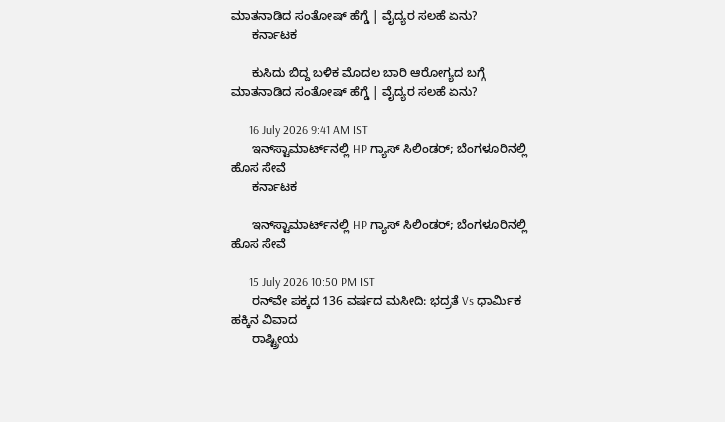ಮಾತನಾಡಿದ ಸಂತೋಷ್ ಹೆಗ್ಡೆ | ವೈದ್ಯರ ಸಲಹೆ ಏನು?
      ಕರ್ನಾಟಕ

      ಕುಸಿದು ಬಿದ್ದ ಬಳಿಕ ಮೊದಲ ಬಾರಿ ಆರೋಗ್ಯದ ಬಗ್ಗೆ ಮಾತನಾಡಿದ ಸಂತೋಷ್ ಹೆಗ್ಡೆ | ವೈದ್ಯರ ಸಲಹೆ ಏನು?

      16 July 2026 9:41 AM IST
      ಇನ್‌ಸ್ಟಾಮಾರ್ಟ್‌ನಲ್ಲಿ HP ಗ್ಯಾಸ್ ಸಿಲಿಂಡರ್; ಬೆಂಗಳೂರಿನಲ್ಲಿ ಹೊಸ ಸೇವೆ
      ಕರ್ನಾಟಕ

      ಇನ್‌ಸ್ಟಾಮಾರ್ಟ್‌ನಲ್ಲಿ HP ಗ್ಯಾಸ್ ಸಿಲಿಂಡರ್; ಬೆಂಗಳೂರಿನಲ್ಲಿ ಹೊಸ ಸೇವೆ

      15 July 2026 10:50 PM IST
      ರನ್‌ವೇ ಪಕ್ಕದ 136 ವರ್ಷದ ಮಸೀದಿ: ಭದ್ರತೆ Vs ಧಾರ್ಮಿಕ ಹಕ್ಕಿನ ವಿವಾದ
      ರಾಷ್ಟ್ರೀಯ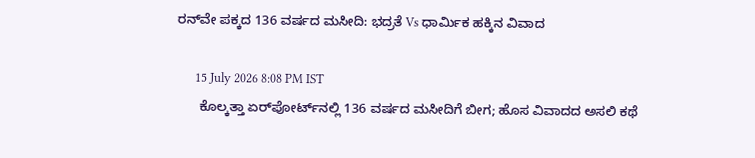ರನ್‌ವೇ ಪಕ್ಕದ 136 ವರ್ಷದ ಮಸೀದಿ: ಭದ್ರತೆ Vs ಧಾರ್ಮಿಕ ಹಕ್ಕಿನ ವಿವಾದ

      15 July 2026 8:08 PM IST
      ಕೊಲ್ಕತ್ತಾ ಏರ್‌ಪೋರ್ಟ್‌ನಲ್ಲಿ 136 ವರ್ಷದ ಮಸೀದಿಗೆ ಬೀಗ; ಹೊಸ ವಿವಾದದ ಅಸಲಿ ಕಥೆ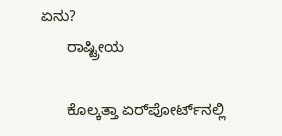ಏನು?
      ರಾಷ್ಟ್ರೀಯ

      ಕೊಲ್ಕತ್ತಾ ಏರ್‌ಪೋರ್ಟ್‌ನಲ್ಲಿ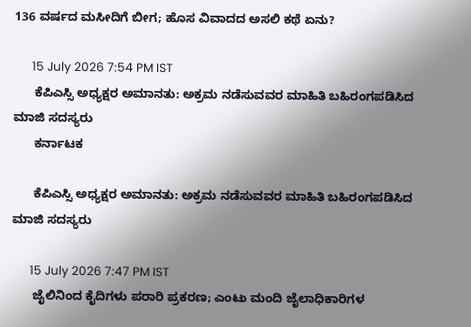136 ವರ್ಷದ ಮಸೀದಿಗೆ ಬೀಗ; ಹೊಸ ವಿವಾದದ ಅಸಲಿ ಕಥೆ ಏನು?

      15 July 2026 7:54 PM IST
      ಕೆಪಿಎಸ್ಸಿ ಅಧ್ಯಕ್ಷರ ಅಮಾನತು: ಅಕ್ರಮ ನಡೆಸುವವರ ಮಾಹಿತಿ ಬಹಿರಂಗಪಡಿಸಿದ ಮಾಜಿ ಸದಸ್ಯರು
      ಕರ್ನಾಟಕ

      ಕೆಪಿಎಸ್ಸಿ ಅಧ್ಯಕ್ಷರ ಅಮಾನತು: ಅಕ್ರಮ ನಡೆಸುವವರ ಮಾಹಿತಿ ಬಹಿರಂಗಪಡಿಸಿದ ಮಾಜಿ ಸದಸ್ಯರು

      15 July 2026 7:47 PM IST
      ಜೈಲಿನಿಂದ ಕೈದಿಗಳು ಪರಾರಿ ಪ್ರಕರಣ; ಎಂಟು ಮಂದಿ ಜೈಲಾಧಿಕಾರಿಗಳ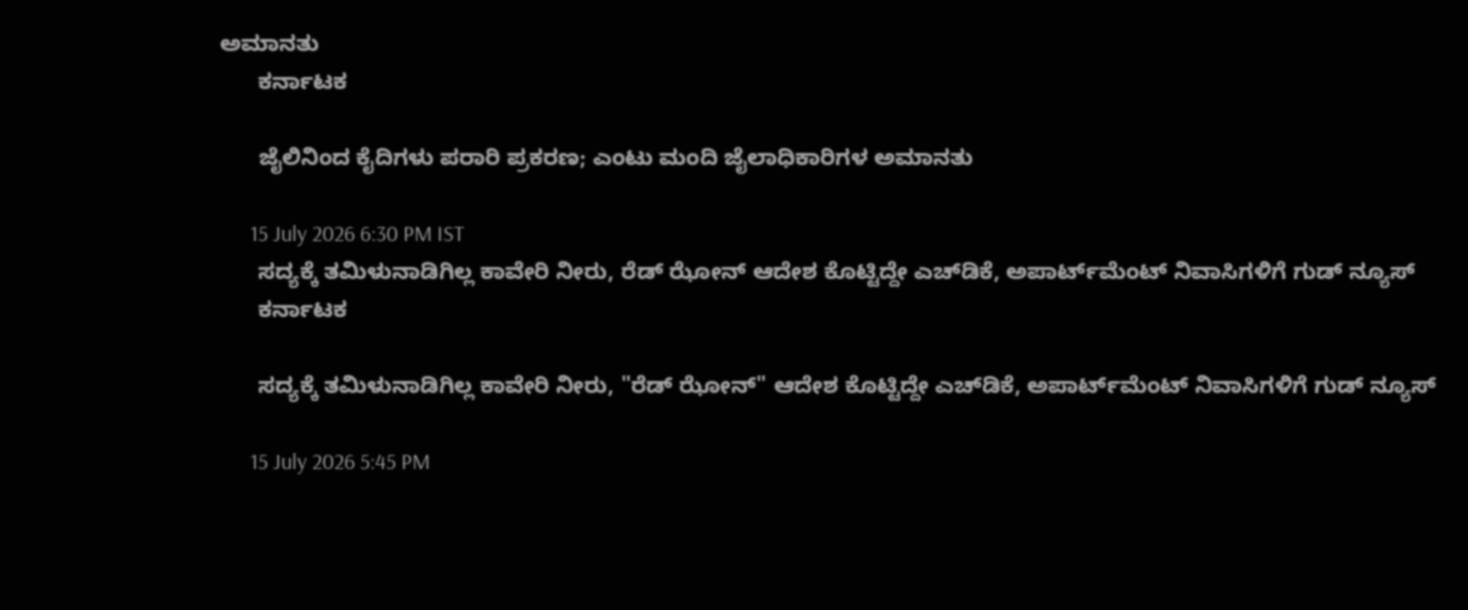ಅಮಾನತು
      ಕರ್ನಾಟಕ

      ಜೈಲಿನಿಂದ ಕೈದಿಗಳು ಪರಾರಿ ಪ್ರಕರಣ; ಎಂಟು ಮಂದಿ ಜೈಲಾಧಿಕಾರಿಗಳ ಅಮಾನತು

      15 July 2026 6:30 PM IST
      ಸದ್ಯಕ್ಕೆ ತಮಿಳುನಾಡಿಗಿಲ್ಲ ಕಾವೇರಿ ನೀರು, ರೆಡ್ ಝೋನ್ ಆದೇಶ ಕೊಟ್ಟಿದ್ದೇ ಎಚ್‌ಡಿಕೆ, ಅಪಾರ್ಟ್‌ಮೆಂಟ್ ನಿವಾಸಿಗಳಿಗೆ ಗುಡ್‌ ನ್ಯೂಸ್
      ಕರ್ನಾಟಕ

      ಸದ್ಯಕ್ಕೆ ತಮಿಳುನಾಡಿಗಿಲ್ಲ ಕಾವೇರಿ ನೀರು, "ರೆಡ್ ಝೋನ್" ಆದೇಶ ಕೊಟ್ಟಿದ್ದೇ ಎಚ್‌ಡಿಕೆ, ಅಪಾರ್ಟ್‌ಮೆಂಟ್ ನಿವಾಸಿಗಳಿಗೆ ಗುಡ್‌ ನ್ಯೂಸ್

      15 July 2026 5:45 PM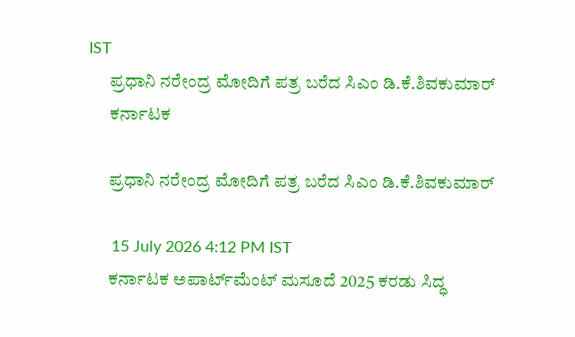IST
      ಪ್ರಧಾನಿ ನರೇಂದ್ರ ಮೋದಿಗೆ ಪತ್ರ ಬರೆದ ಸಿಎಂ ಡಿ.ಕೆ.ಶಿವಕುಮಾರ್‌
      ಕರ್ನಾಟಕ

      ಪ್ರಧಾನಿ ನರೇಂದ್ರ ಮೋದಿಗೆ ಪತ್ರ ಬರೆದ ಸಿಎಂ ಡಿ.ಕೆ.ಶಿವಕುಮಾರ್‌

      15 July 2026 4:12 PM IST
      ಕರ್ನಾಟಕ ಅಪಾರ್ಟ್‌ಮೆಂಟ್ ಮಸೂದೆ 2025 ಕರಡು ಸಿದ್ಧ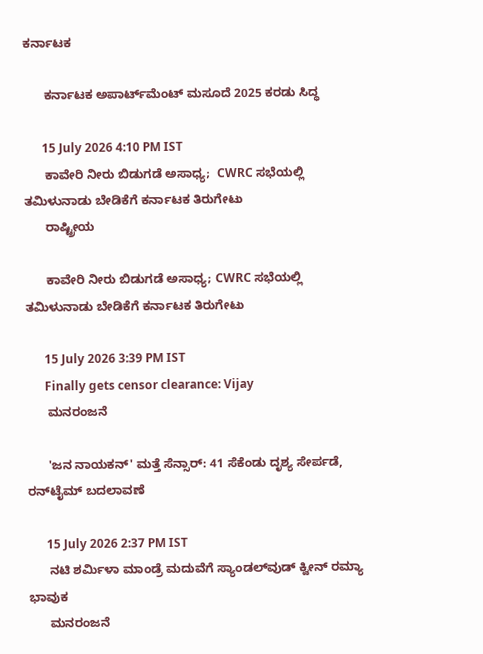ಕರ್ನಾಟಕ

      ಕರ್ನಾಟಕ ಅಪಾರ್ಟ್‌ಮೆಂಟ್ ಮಸೂದೆ 2025 ಕರಡು ಸಿದ್ಧ

      15 July 2026 4:10 PM IST
      ಕಾವೇರಿ ನೀರು ಬಿಡುಗಡೆ ಅಸಾಧ್ಯ;  CWRC ಸಭೆಯಲ್ಲಿ ತಮಿಳುನಾಡು ಬೇಡಿಕೆಗೆ ಕರ್ನಾಟಕ ತಿರುಗೇಟು
      ರಾಷ್ಟ್ರೀಯ

      ಕಾವೇರಿ ನೀರು ಬಿಡುಗಡೆ ಅಸಾಧ್ಯ; CWRC ಸಭೆಯಲ್ಲಿ ತಮಿಳುನಾಡು ಬೇಡಿಕೆಗೆ ಕರ್ನಾಟಕ ತಿರುಗೇಟು

      15 July 2026 3:39 PM IST
      Finally gets censor clearance: Vijay
      ಮನರಂಜನೆ

      'ಜನ ನಾಯಕನ್' ಮತ್ತೆ ಸೆನ್ಸಾರ್: 41 ಸೆಕೆಂಡು ದೃಶ್ಯ ಸೇರ್ಪಡೆ, ರನ್‌ಟೈಮ್ ಬದಲಾವಣೆ

      15 July 2026 2:37 PM IST
      ನಟಿ ಶರ್ಮಿಳಾ ಮಾಂಡ್ರೆ ಮದುವೆಗೆ ಸ್ಯಾಂಡಲ್‌ವುಡ್‌ ಕ್ವೀನ್ ರಮ್ಯಾ ಭಾವುಕ
      ಮನರಂಜನೆ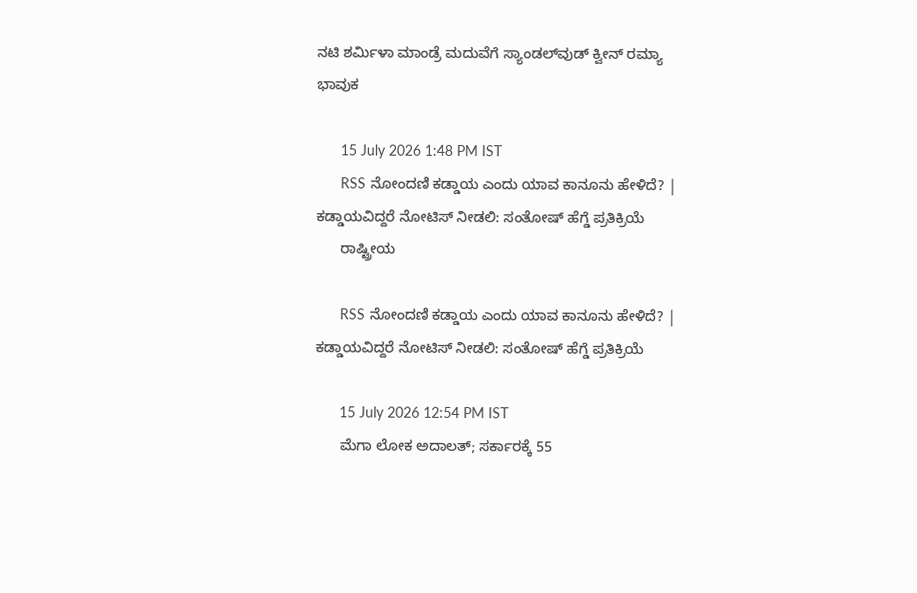ನಟಿ ಶರ್ಮಿಳಾ ಮಾಂಡ್ರೆ ಮದುವೆಗೆ ಸ್ಯಾಂಡಲ್‌ವುಡ್‌ ಕ್ವೀನ್ ರಮ್ಯಾ ಭಾವುಕ

      15 July 2026 1:48 PM IST
      RSS ನೋಂದಣಿ ಕಡ್ಡಾಯ ಎಂದು ಯಾವ ಕಾನೂನು ಹೇಳಿದೆ? | ಕಡ್ಡಾಯವಿದ್ದರೆ ನೋಟಿಸ್ ನೀಡಲಿ: ಸಂತೋಷ್ ಹೆಗ್ಡೆ ಪ್ರತಿಕ್ರಿಯೆ
      ರಾಷ್ಟ್ರೀಯ

      RSS ನೋಂದಣಿ ಕಡ್ಡಾಯ ಎಂದು ಯಾವ ಕಾನೂನು ಹೇಳಿದೆ? | ಕಡ್ಡಾಯವಿದ್ದರೆ ನೋಟಿಸ್ ನೀಡಲಿ: ಸಂತೋಷ್ ಹೆಗ್ಡೆ ಪ್ರತಿಕ್ರಿಯೆ

      15 July 2026 12:54 PM IST
      ಮೆಗಾ ಲೋಕ ಅದಾಲತ್; ಸರ್ಕಾರಕ್ಕೆ 55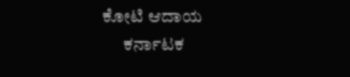ಕೋಟಿ ಆದಾಯ
      ಕರ್ನಾಟಕ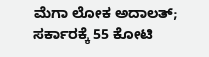ಮೆಗಾ ಲೋಕ ಅದಾಲತ್; ಸರ್ಕಾರಕ್ಕೆ 55 ಕೋಟಿ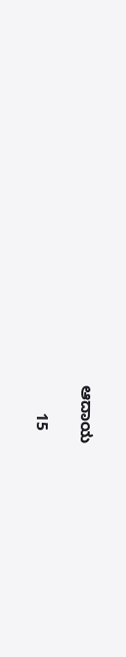ಆದಾಯ

      15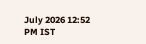July 2026 12:52 PM IST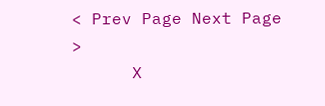< Prev Page Next Page  >
      X